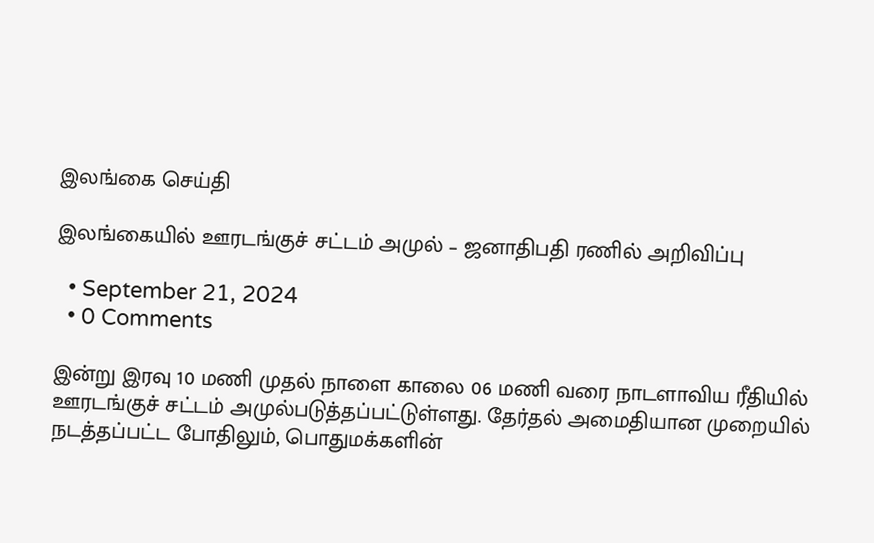இலங்கை செய்தி

இலங்கையில் ஊரடங்குச் சட்டம் அமுல் – ஜனாதிபதி ரணில் அறிவிப்பு

  • September 21, 2024
  • 0 Comments

இன்று இரவு 10 மணி முதல் நாளை காலை 06 மணி வரை நாடளாவிய ரீதியில் ஊரடங்குச் சட்டம் அமுல்படுத்தப்பட்டுள்ளது. தேர்தல் அமைதியான முறையில் நடத்தப்பட்ட போதிலும், பொதுமக்களின்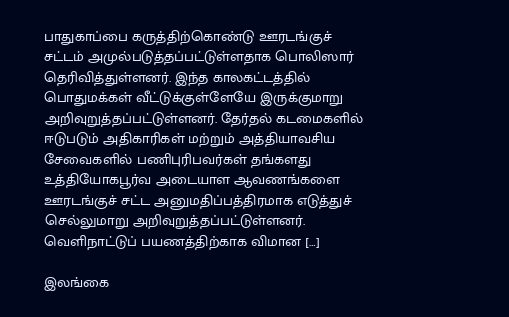பாதுகாப்பை கருத்திற்கொண்டு ஊரடங்குச் சட்டம் அமுல்படுத்தப்பட்டுள்ளதாக பொலிஸார் தெரிவித்துள்ளனர். இந்த காலகட்டத்தில் பொதுமக்கள் வீட்டுக்குள்ளேயே இருக்குமாறு அறிவுறுத்தப்பட்டுள்ளனர். தேர்தல் கடமைகளில் ஈடுபடும் அதிகாரிகள் மற்றும் அத்தியாவசிய சேவைகளில் பணிபுரிபவர்கள் தங்களது உத்தியோகபூர்வ அடையாள ஆவணங்களை ஊரடங்குச் சட்ட அனுமதிப்பத்திரமாக எடுத்துச் செல்லுமாறு அறிவுறுத்தப்பட்டுள்ளனர். வெளிநாட்டுப் பயணத்திற்காக விமான […]

இலங்கை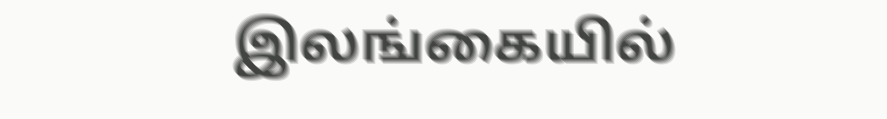இலங்கையில்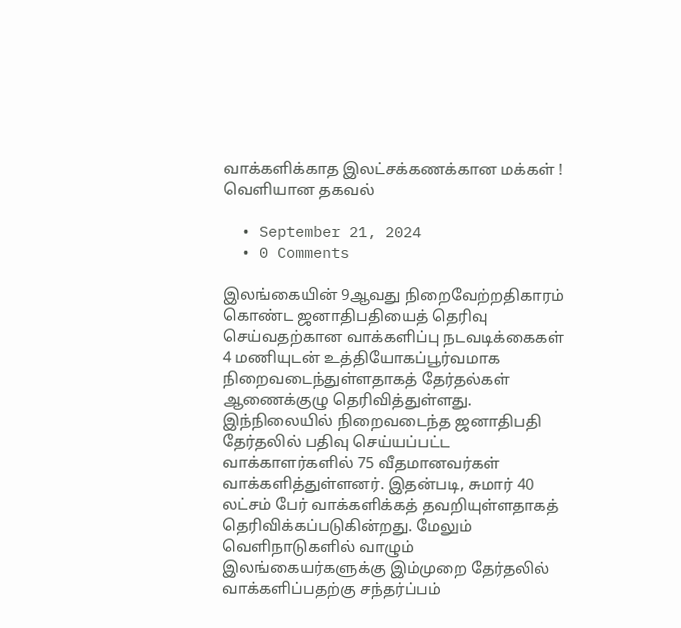வாக்களிக்காத இலட்சக்கணக்கான மக்கள் ! வெளியான தகவல்

  • September 21, 2024
  • 0 Comments

இலங்கையின் 9ஆவது நிறைவேற்றதிகாரம் கொண்ட ஜனாதிபதியைத் தெரிவு செய்வதற்கான வாக்களிப்பு நடவடிக்கைகள் 4 மணியுடன் உத்தியோகப்பூர்வமாக நிறைவடைந்துள்ளதாகத் தேர்தல்கள் ஆணைக்குழு தெரிவித்துள்ளது. இந்நிலையில் நிறைவடைந்த ஜனாதிபதி தேர்தலில் பதிவு செய்யப்பட்ட வாக்காளர்களில் 75 வீதமானவர்கள் வாக்களித்துள்ளனர். இதன்படி, சுமார் 40 லட்சம் பேர் வாக்களிக்கத் தவறியுள்ளதாகத் தெரிவிக்கப்படுகின்றது. மேலும் வெளிநாடுகளில் வாழும் இலங்கையர்களுக்கு இம்முறை தேர்தலில் வாக்களிப்பதற்கு சந்தர்ப்பம்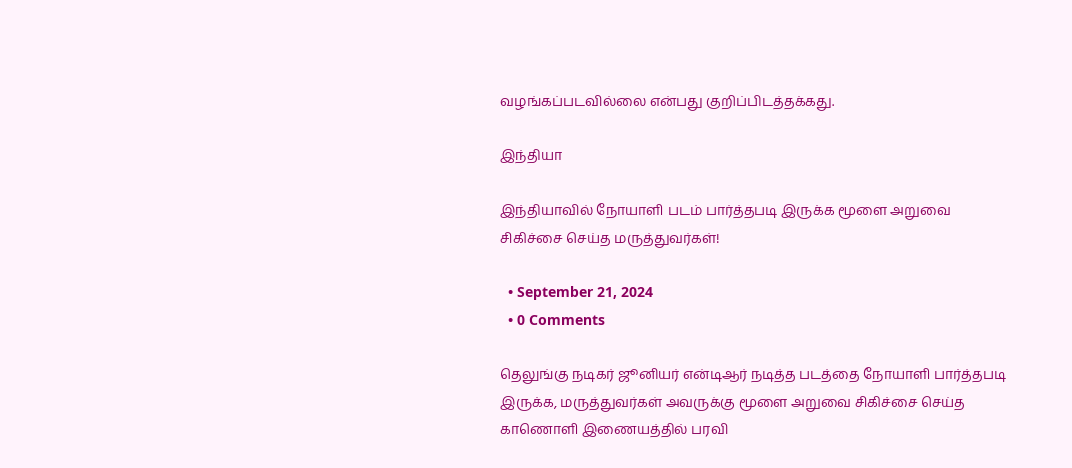வழங்கப்படவில்லை என்பது குறிப்பிடத்தக்கது.

இந்தியா

இந்தியாவில் நோயாளி படம் பார்த்தபடி இருக்க மூளை அறுவை சிகிச்சை செய்த மருத்துவர்கள்!

  • September 21, 2024
  • 0 Comments

தெலுங்கு நடிகர் ஜூனியர் என்டிஆர் நடித்த படத்தை நோயாளி பார்த்தபடி இருக்க, மருத்துவர்கள் அவருக்கு மூளை அறுவை சிகிச்சை செய்த காணொளி இணையத்தில் பரவி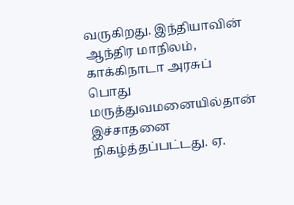வருகிறது. இந்தியாவின் ஆந்திர மாநிலம், காக்கிநாடா அரசுப் பொது மருத்துவமனையில்தான் இச்சாதனை நிகழ்த்தப்பட்டது. ஏ.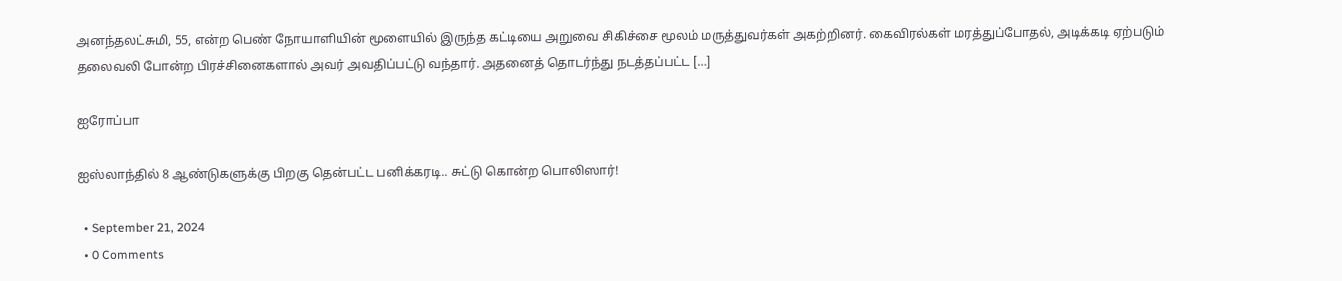அனந்தலட்சுமி, 55, என்ற பெண் நோயாளியின் மூளையில் இருந்த கட்டியை அறுவை சிகிச்சை மூலம் மருத்துவர்கள் அகற்றினர். கைவிரல்கள் மரத்துப்போதல், அடிக்கடி ஏற்படும் தலைவலி போன்ற பிரச்சினைகளால் அவர் அவதிப்பட்டு வந்தார். அதனைத் தொடர்ந்து நடத்தப்பட்ட […]

ஐரோப்பா

ஐஸ்லாந்தில் 8 ஆண்டுகளுக்கு பிறகு தென்பட்ட பனிக்கரடி.. சுட்டு கொன்ற பொலிஸார்!

  • September 21, 2024
  • 0 Comments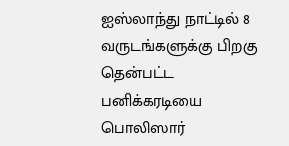ஐஸ்லாந்து நாட்டில் 8 வருடங்களுக்கு பிறகு தென்பட்ட பனிக்கரடியை பொலிஸார்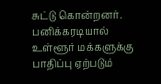சுட்டு கொன்றனர். பனிக்கரடியால் உள்ளூர் மக்களுக்கு பாதிப்பு ஏற்படும்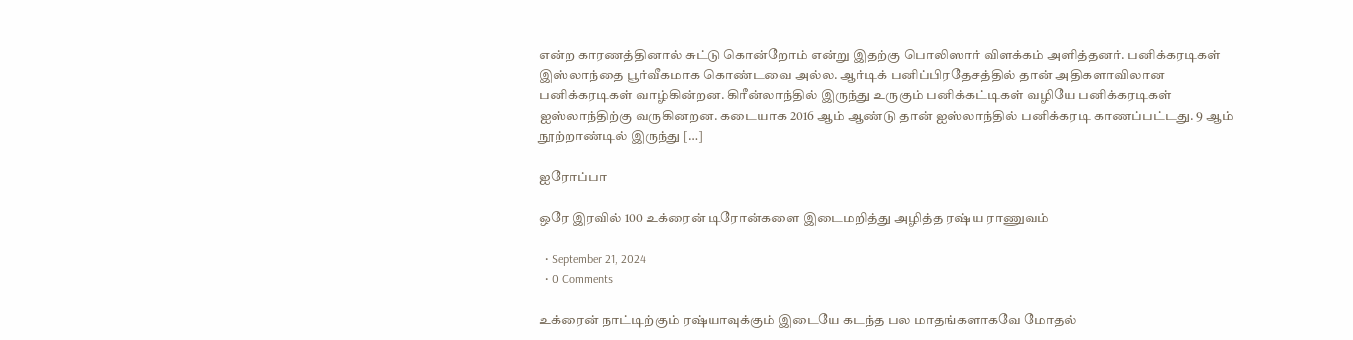என்ற காரணத்தினால் சுட்டு கொன்றோம் என்று இதற்கு பொலிஸார் விளக்கம் அளித்தனர். பனிக்கரடிகள் இஸ்லாந்தை பூர்வீகமாக கொண்டவை அல்ல. ஆர்டிக் பனிப்பிரதேசத்தில் தான் அதிகளாவிலான பனிக்கரடிகள் வாழ்கின்றன. கிரீன்லாந்தில் இருந்து உருகும் பனிக்கட்டிகள் வழியே பனிக்கரடிகள் ஐஸ்லாந்திற்கு வருகினறன. கடையாக 2016 ஆம் ஆண்டு தான் ஐஸ்லாந்தில் பனிக்கரடி காணப்பட்டது. 9 ஆம் நூற்றாண்டில் இருந்து […]

ஐரோப்பா

ஒரே இரவில் 100 உக்ரைன் டிரோன்களை இடைமறித்து அழித்த ரஷ்ய ராணுவம்

  • September 21, 2024
  • 0 Comments

உக்ரைன் நாட்டிற்கும் ரஷ்யாவுக்கும் இடையே கடந்த பல மாதங்களாகவே மோதல்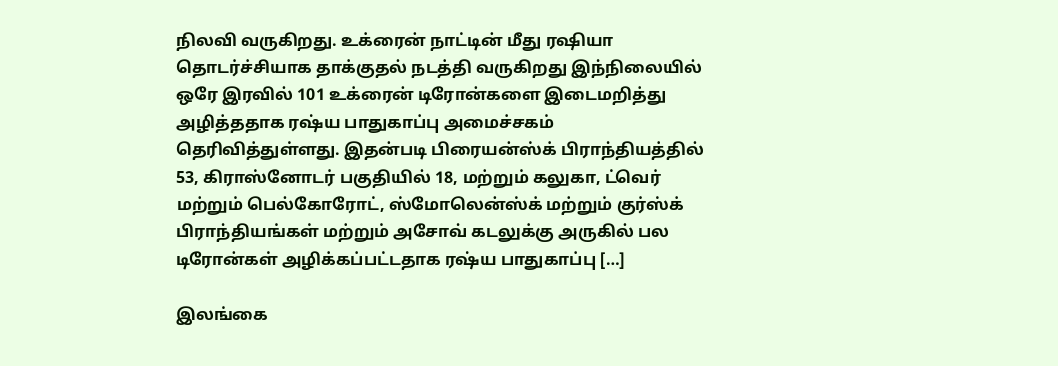நிலவி வருகிறது. உக்ரைன் நாட்டின் மீது ரஷியா தொடர்ச்சியாக தாக்குதல் நடத்தி வருகிறது இந்நிலையில் ஒரே இரவில் 101 உக்ரைன் டிரோன்களை இடைமறித்து அழித்ததாக ரஷ்ய பாதுகாப்பு அமைச்சகம் தெரிவித்துள்ளது. இதன்படி பிரையன்ஸ்க் பிராந்தியத்தில் 53, கிராஸ்னோடர் பகுதியில் 18, மற்றும் கலுகா, ட்வெர் மற்றும் பெல்கோரோட், ஸ்மோலென்ஸ்க் மற்றும் குர்ஸ்க் பிராந்தியங்கள் மற்றும் அசோவ் கடலுக்கு அருகில் பல டிரோன்கள் அழிக்கப்பட்டதாக ரஷ்ய பாதுகாப்பு […]

இலங்கை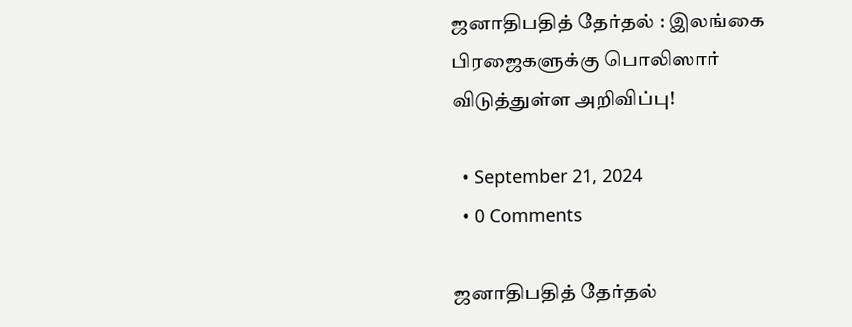ஜனாதிபதித் தேர்தல் : இலங்கை பிரஜைகளுக்கு பொலிஸார் விடுத்துள்ள அறிவிப்பு!

  • September 21, 2024
  • 0 Comments

ஜனாதிபதித் தேர்தல்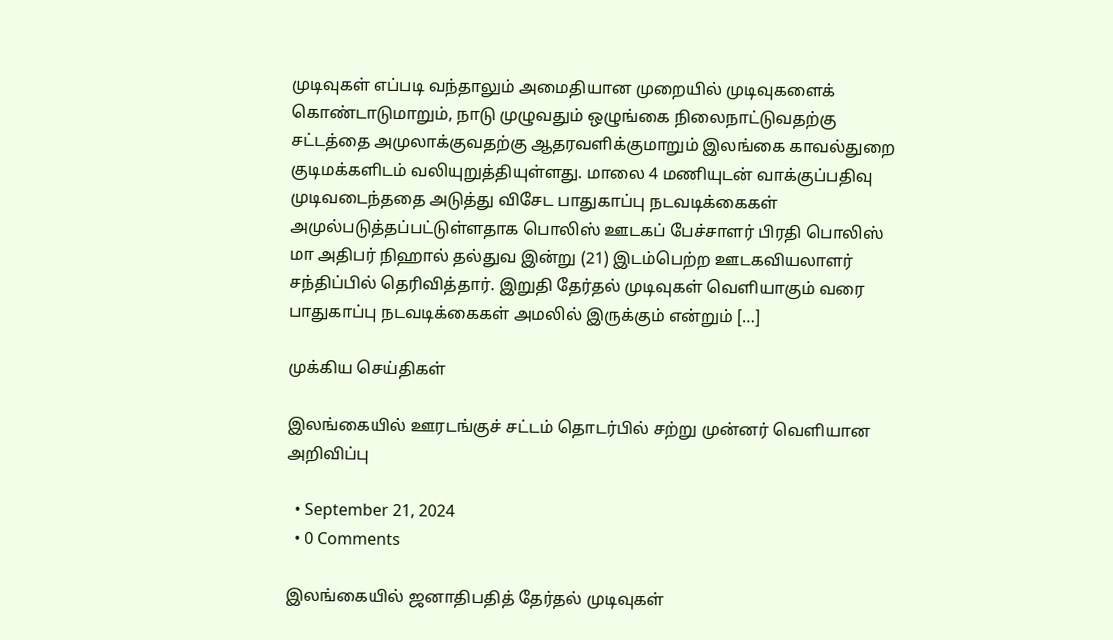முடிவுகள் எப்படி வந்தாலும் அமைதியான முறையில் முடிவுகளைக் கொண்டாடுமாறும், நாடு முழுவதும் ஒழுங்கை நிலைநாட்டுவதற்கு சட்டத்தை அமுலாக்குவதற்கு ஆதரவளிக்குமாறும் இலங்கை காவல்துறை குடிமக்களிடம் வலியுறுத்தியுள்ளது. மாலை 4 மணியுடன் வாக்குப்பதிவு முடிவடைந்ததை அடுத்து விசேட பாதுகாப்பு நடவடிக்கைகள் அமுல்படுத்தப்பட்டுள்ளதாக பொலிஸ் ஊடகப் பேச்சாளர் பிரதி பொலிஸ் மா அதிபர் நிஹால் தல்துவ இன்று (21) இடம்பெற்ற ஊடகவியலாளர் சந்திப்பில் தெரிவித்தார். இறுதி தேர்தல் முடிவுகள் வெளியாகும் வரை பாதுகாப்பு நடவடிக்கைகள் அமலில் இருக்கும் என்றும் […]

முக்கிய செய்திகள்

இலங்கையில் ஊரடங்குச் சட்டம் தொடர்பில் சற்று முன்னர் வெளியான அறிவிப்பு

  • September 21, 2024
  • 0 Comments

இலங்கையில் ஜனாதிபதித் தேர்தல் முடிவுகள்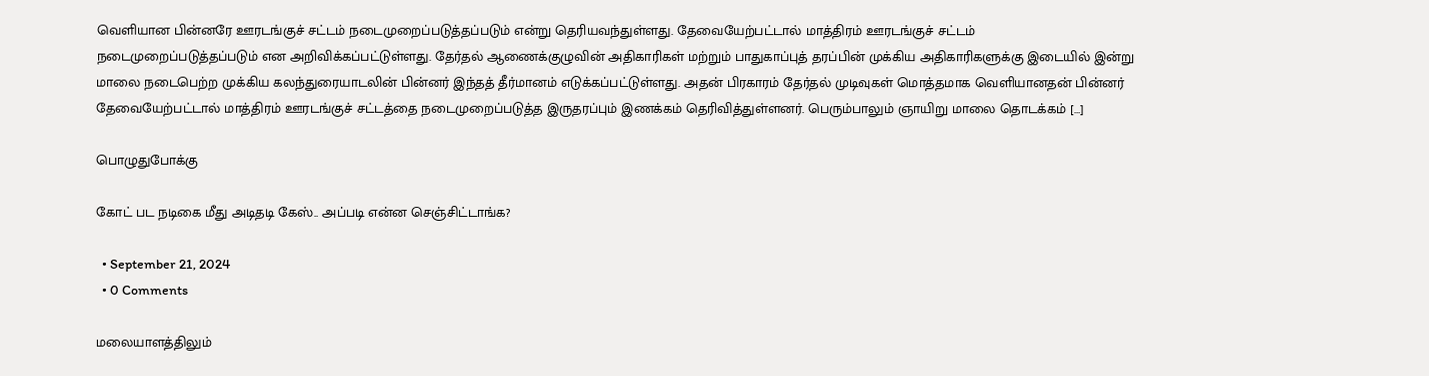வெளியான பின்னரே ஊரடங்குச் சட்டம் நடைமுறைப்படுத்தப்படும் என்று தெரியவந்துள்ளது. தேவையேற்பட்டால் மாத்திரம் ஊரடங்குச் சட்டம் நடைமுறைப்படுத்தப்படும் என அறிவிக்கப்பட்டுள்ளது. தேர்தல் ஆணைக்குழுவின் அதிகாரிகள் மற்றும் பாதுகாப்புத் தரப்பின் முக்கிய அதிகாரிகளுக்கு இடையில் இன்று மாலை நடைபெற்ற முக்கிய கலந்துரையாடலின் பின்னர் இந்தத் தீர்மானம் எடுக்கப்பட்டுள்ளது. அதன் பிரகாரம் தேர்தல் முடிவுகள் மொத்தமாக வெளியானதன் பின்னர் தேவையேற்பட்டால் மாத்திரம் ஊரடங்குச் சட்டத்தை நடைமுறைப்படுத்த இருதரப்பும் இணக்கம் தெரிவித்துள்ளனர். பெரும்பாலும் ஞாயிறு மாலை தொடக்கம் […]

பொழுதுபோக்கு

கோட் பட நடிகை மீது அடிதடி கேஸ்.. அப்படி என்ன செஞ்சிட்டாங்க?

  • September 21, 2024
  • 0 Comments

மலையாளத்திலும்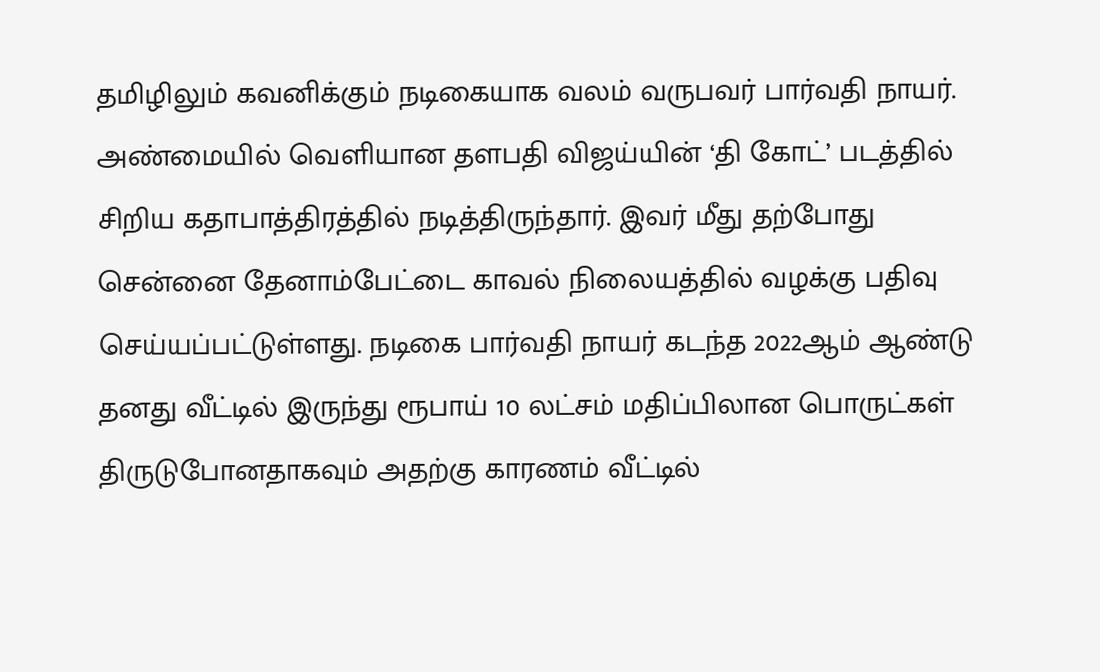தமிழிலும் கவனிக்கும் நடிகையாக வலம் வருபவர் பார்வதி நாயர். அண்மையில் வெளியான தளபதி விஜய்யின் ‘தி கோட்’ படத்தில் சிறிய கதாபாத்திரத்தில் நடித்திருந்தார். இவர் மீது தற்போது சென்னை தேனாம்பேட்டை காவல் நிலையத்தில் வழக்கு பதிவு செய்யப்பட்டுள்ளது. நடிகை பார்வதி நாயர் கடந்த 2022ஆம் ஆண்டு தனது வீட்டில் இருந்து ரூபாய் 10 லட்சம் மதிப்பிலான பொருட்கள் திருடுபோனதாகவும் அதற்கு காரணம் வீட்டில்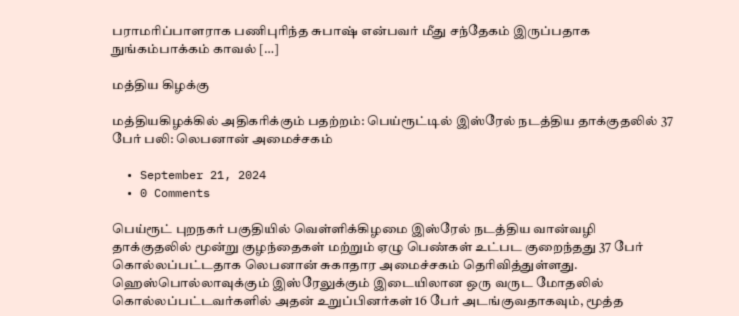பராமரிப்பாளராக பணிபுரிந்த சுபாஷ் என்பவர் மீது சந்தேகம் இருப்பதாக நுங்கம்பாக்கம் காவல் […]

மத்திய கிழக்கு

மத்தியகிழக்கில் அதிகரிக்கும் பதற்றம்: பெய்ரூட்டில் இஸ்ரேல் நடத்திய தாக்குதலில் 37 பேர் பலி: லெபனான் அமைச்சகம்

  • September 21, 2024
  • 0 Comments

பெய்ரூட் புறநகர் பகுதியில் வெள்ளிக்கிழமை இஸ்ரேல் நடத்திய வான்வழி தாக்குதலில் மூன்று குழந்தைகள் மற்றும் ஏழு பெண்கள் உட்பட குறைந்தது 37 பேர் கொல்லப்பட்டதாக லெபனான் சுகாதார அமைச்சகம் தெரிவித்துள்ளது. ஹெஸ்பொல்லாவுக்கும் இஸ்ரேலுக்கும் இடையிலான ஒரு வருட மோதலில் கொல்லப்பட்டவர்களில் அதன் உறுப்பினர்கள் 16 பேர் அடங்குவதாகவும், மூத்த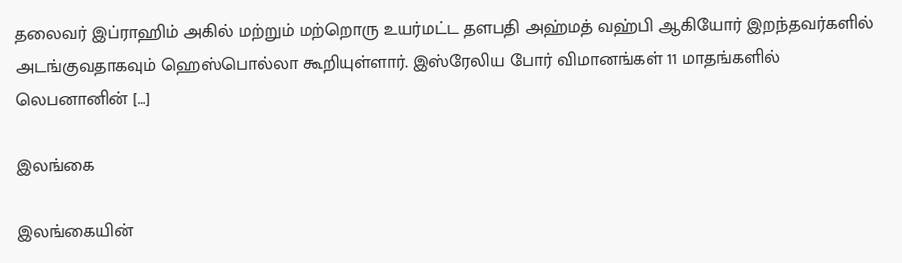தலைவர் இப்ராஹிம் அகில் மற்றும் மற்றொரு உயர்மட்ட தளபதி அஹ்மத் வஹ்பி ஆகியோர் இறந்தவர்களில் அடங்குவதாகவும் ஹெஸ்பொல்லா கூறியுள்ளார். இஸ்ரேலிய போர் விமானங்கள் 11 மாதங்களில் லெபனானின் […]

இலங்கை

இலங்கையின்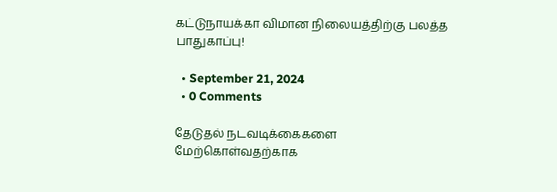கட்டுநாயக்கா விமான நிலையத்திற்கு பலத்த பாதுகாப்பு!

  • September 21, 2024
  • 0 Comments

தேடுதல் நடவடிக்கைகளை மேற்கொள்வதற்காக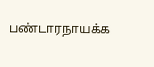பண்டாரநாயக்க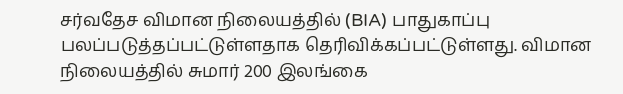சர்வதேச விமான நிலையத்தில் (BIA) பாதுகாப்பு பலப்படுத்தப்பட்டுள்ளதாக தெரிவிக்கப்பட்டுள்ளது. விமான நிலையத்தில் சுமார் 200 இலங்கை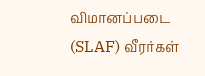விமானப்படை (SLAF) வீரர்கள்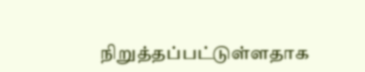நிறுத்தப்பட்டுள்ளதாக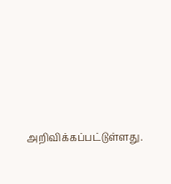அறிவிக்கப்பட்டுள்ளது.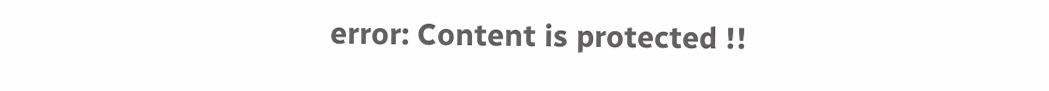error: Content is protected !!